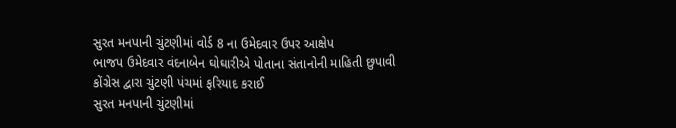સુરત મનપાની ચુંટણીમાં વોર્ડ 8 ના ઉમેદવાર ઉપર આક્ષેપ
ભાજપ ઉમેદવાર વંદનાબેન ઘોઘારીએ પોતાના સંતાનોની માહિતી છુપાવી
કોંગ્રેસ દ્વારા ચુંટણી પંચમાં ફરિયાદ કરાઈ
સુરત મનપાની ચુંટણીમાં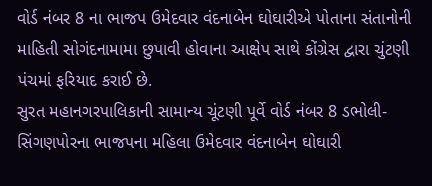વોર્ડ નંબર 8 ના ભાજપ ઉમેદવાર વંદનાબેન ઘોઘારીએ પોતાના સંતાનોની માહિતી સોગંદનામામા છુપાવી હોવાના આક્ષેપ સાથે કોંગ્રેસ દ્વારા ચુંટણી પંચમાં ફરિયાદ કરાઈ છે.
સુરત મહાનગરપાલિકાની સામાન્ય ચૂંટણી પૂર્વે વોર્ડ નંબર 8 ડભોલી-સિંગણપોરના ભાજપના મહિલા ઉમેદવાર વંદનાબેન ઘોઘારી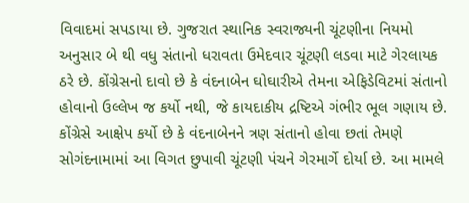વિવાદમાં સપડાયા છે. ગુજરાત સ્થાનિક સ્વરાજ્યની ચૂંટણીના નિયમો અનુસાર બે થી વધુ સંતાનો ધરાવતા ઉમેદવાર ચૂંટણી લડવા માટે ગેરલાયક ઠરે છે. કોંગ્રેસનો દાવો છે કે વંદનાબેન ઘોઘારીએ તેમના એફિડેવિટમાં સંતાનો હોવાનો ઉલ્લેખ જ કર્યો નથી, જે કાયદાકીય દ્રષ્ટિએ ગંભીર ભૂલ ગણાય છે. કોંગ્રેસે આક્ષેપ કર્યો છે કે વંદનાબેનને ત્રણ સંતાનો હોવા છતાં તેમણે સોગંદનામામાં આ વિગત છુપાવી ચૂંટણી પંચને ગેરમાર્ગે દોર્યા છે. આ મામલે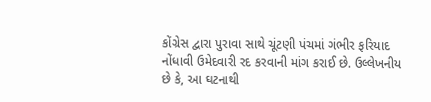કોંગ્રેસ દ્વારા પુરાવા સાથે ચૂંટણી પંચમાં ગંભીર ફરિયાદ નોંધાવી ઉમેદવારી રદ કરવાની માંગ કરાઈ છે. ઉલ્લેખનીય છે કે, આ ઘટનાથી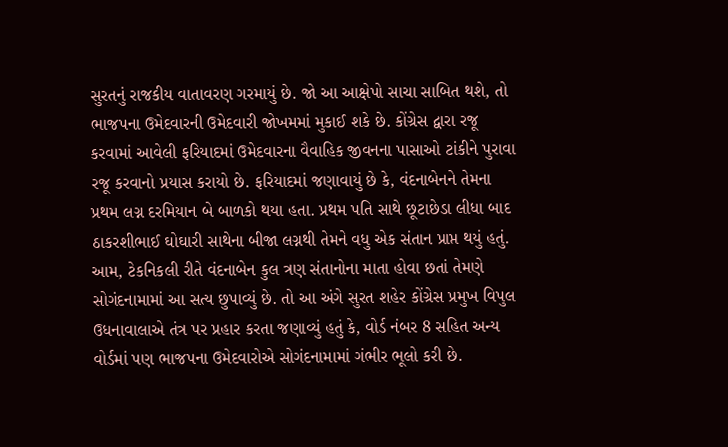સુરતનું રાજકીય વાતાવરણ ગરમાયું છે. જો આ આક્ષેપો સાચા સાબિત થશે, તો ભાજપના ઉમેદવારની ઉમેદવારી જોખમમાં મુકાઈ શકે છે. કોંગ્રેસ દ્વારા રજૂ કરવામાં આવેલી ફરિયાદમાં ઉમેદવારના વૈવાહિક જીવનના પાસાઓ ટાંકીને પુરાવા રજૂ કરવાનો પ્રયાસ કરાયો છે. ફરિયાદમાં જણાવાયું છે કે, વંદનાબેનને તેમના પ્રથમ લગ્ન દરમિયાન બે બાળકો થયા હતા. પ્રથમ પતિ સાથે છૂટાછેડા લીધા બાદ ઠાકરશીભાઈ ઘોઘારી સાથેના બીજા લગ્નથી તેમને વધુ એક સંતાન પ્રાપ્ત થયું હતું. આમ, ટેકનિકલી રીતે વંદનાબેન કુલ ત્રણ સંતાનોના માતા હોવા છતાં તેમણે સોગંદનામામાં આ સત્ય છુપાવ્યું છે. તો આ અંગે સુરત શહેર કોંગ્રેસ પ્રમુખ વિપુલ ઉધનાવાલાએ તંત્ર પર પ્રહાર કરતા જણાવ્યું હતું કે, વોર્ડ નંબર 8 સહિત અન્ય વોર્ડમાં પણ ભાજપના ઉમેદવારોએ સોગંદનામામાં ગંભીર ભૂલો કરી છે.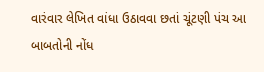વારંવાર લેખિત વાંધા ઉઠાવવા છતાં ચૂંટણી પંચ આ બાબતોની નોંધ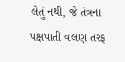લેતું નથી, જે તંત્રના પક્ષપાતી વલણ તરફ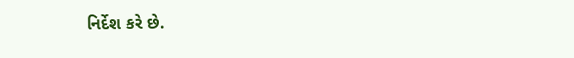નિર્દેશ કરે છે.